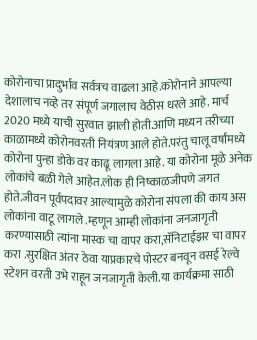कोरोनाचा प्रादुर्भाव सर्वत्रच वाढला आहे.कोरोनाने आपल्या देशालाच नव्हे तर संपूर्ण जगालाच वेठीस धरले आहे. मार्च 2020 मध्ये याची सुरवात झाली होती.आणि मध्यन तरीच्या काळामध्ये कोरोनवरती नियंत्रण आले होते.परंतु चालू वर्षांमध्ये कोरोना पुन्हा डोके वर काढू लागला आहे. या कोरोना मूळे अनेक लोकांचे बळी गेले आहेत.लोक ही निष्काळजीपणे जगत होते.जीवन पूर्वपदावर आल्यामुळे कोरोना संपला की काय अस लोकांना वाटू लागले .म्हणून आम्ही लोकांना जनजागृती करण्यासाठी त्यांना मास्क चा वापर करा,सॅनिटाईझर चा वापर करा .सुरक्षित अंतर ठेवा याप्रकारचे पोस्टर बनवून वसई रेल्वे स्टेशन वरती उभे राहून जनजागृती केली.या कार्यक्रमा साठी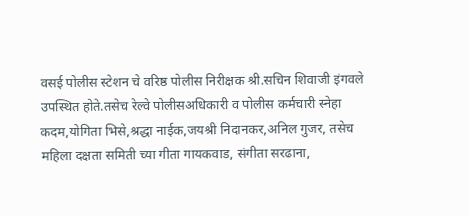वसई पोलीस स्टेशन चे वरिष्ठ पोलीस निरीक्षक श्री.सचिन शिवाजी इंगवले उपस्थित होते.तसेच रेल्वे पोलीसअधिकारी व पोलीस कर्मचारी स्नेहा कदम,योगिता भिसे,श्रद्धा नाईक,जयश्री निदानकर,अनिल गुजर, तसेच महिला दक्षता समिती च्या गीता गायकवाड, संगीता सरढाना,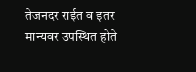तेजनदर राईत व इतर मान्यवर उपस्थित होते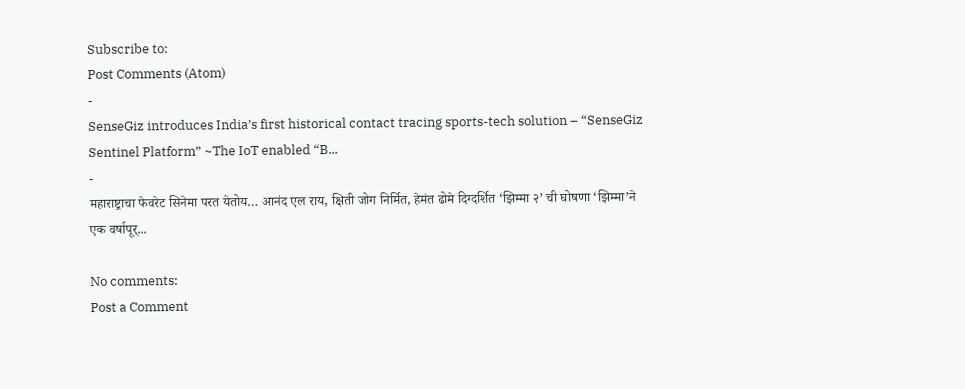Subscribe to:
Post Comments (Atom)
-
SenseGiz introduces India’s first historical contact tracing sports-tech solution – “SenseGiz Sentinel Platform” ~The IoT enabled “B...
-
महाराष्ट्राचा फेवरेट सिनेमा परत येतोय… आनंद एल राय, क्षिती जोग निर्मित, हेमंत ढोमे दिग्दर्शित ‘झिम्मा २’ ची घोषणा ‘झिम्मा’ने एक वर्षापूर्...

No comments:
Post a Comment